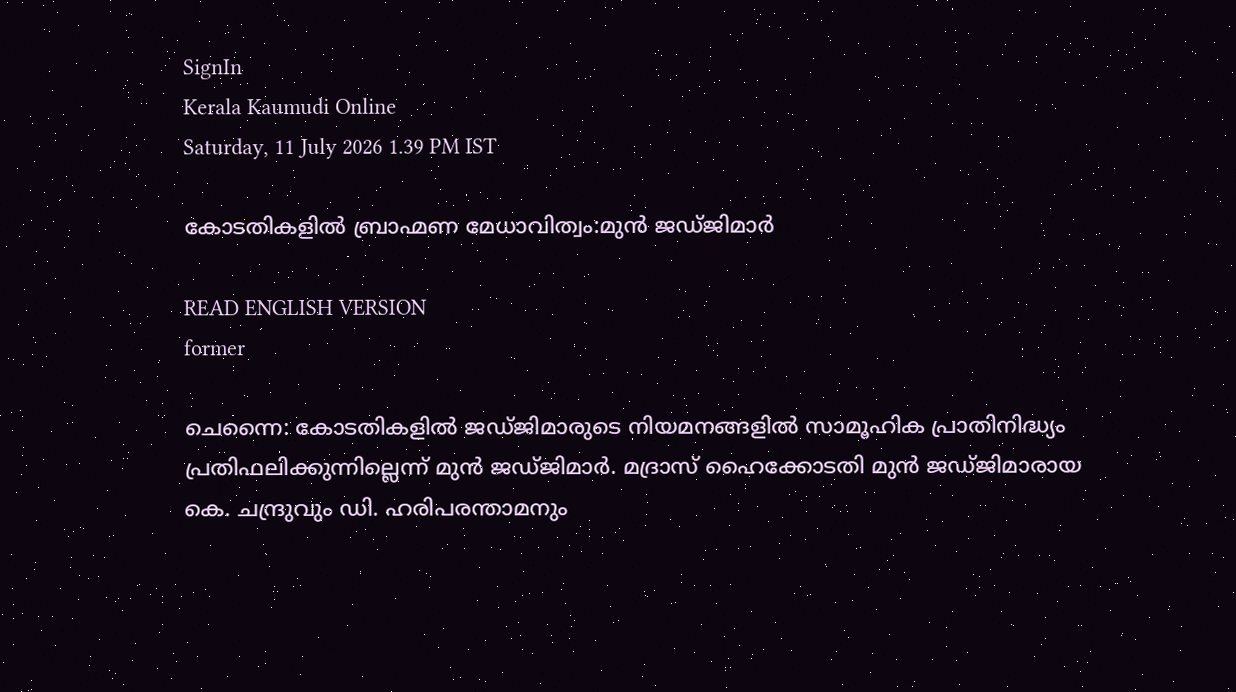SignIn
Kerala Kaumudi Online
Saturday, 11 July 2026 1.39 PM IST

കോടതികളിൽ ബ്രാഹ്മണ മേധാവിത്വം:മുൻ ജഡ്ജിമാർ

READ ENGLISH VERSION
former

ചെന്നൈ: കോടതികളിൽ ജ‌ഡ്‌ജിമാരുടെ നിയമനങ്ങളിൽ സാമൂഹിക പ്രാതിനിദ്ധ്യം പ്രതിഫലിക്കുന്നില്ലെന്ന് മുൻ ജഡ്‌ജിമാർ. മദ്രാസ് ഹൈക്കോടതി മുൻ ജഡ്ജിമാരായ കെ. ചന്ദ്രുവും ഡി. ഹരിപരന്താമനും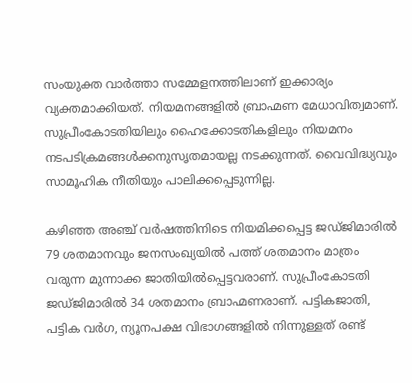സംയുക്ത വാർത്താ സമ്മേളനത്തിലാണ് ഇക്കാര്യം വ്യക്തമാക്കിയത്. നിയമനങ്ങളിൽ ബ്രാഹ്മണ മേധാവിത്വമാണ്. സുപ്രീംകോടതിയിലും ഹൈക്കോടതികളിലും നിയമനം നടപടിക്രമങ്ങൾക്കനുസൃതമായല്ല നടക്കുന്നത്. വൈവിദ്ധ്യവും സാമൂഹിക നീതിയും പാലിക്കപ്പെടുന്നില്ല.

കഴിഞ്ഞ അഞ്ച് വർഷത്തിനിടെ നിയമിക്കപ്പെട്ട ജഡ്‌ജിമാരിൽ 79 ശതമാനവും ജനസംഖ്യയിൽ പത്ത് ശതമാനം മാത്രം വരുന്ന മുന്നാക്ക ജാതിയിൽപ്പെട്ടവരാണ്. സുപ്രീംകോടതി ജഡ്‌ജിമാരിൽ 34 ശതമാനം ബ്രാഹ്മണരാണ്. പട്ടികജാതി, പട്ടിക വർഗ, ന്യൂനപക്ഷ വിഭാഗങ്ങളിൽ നിന്നുള്ളത് രണ്ട്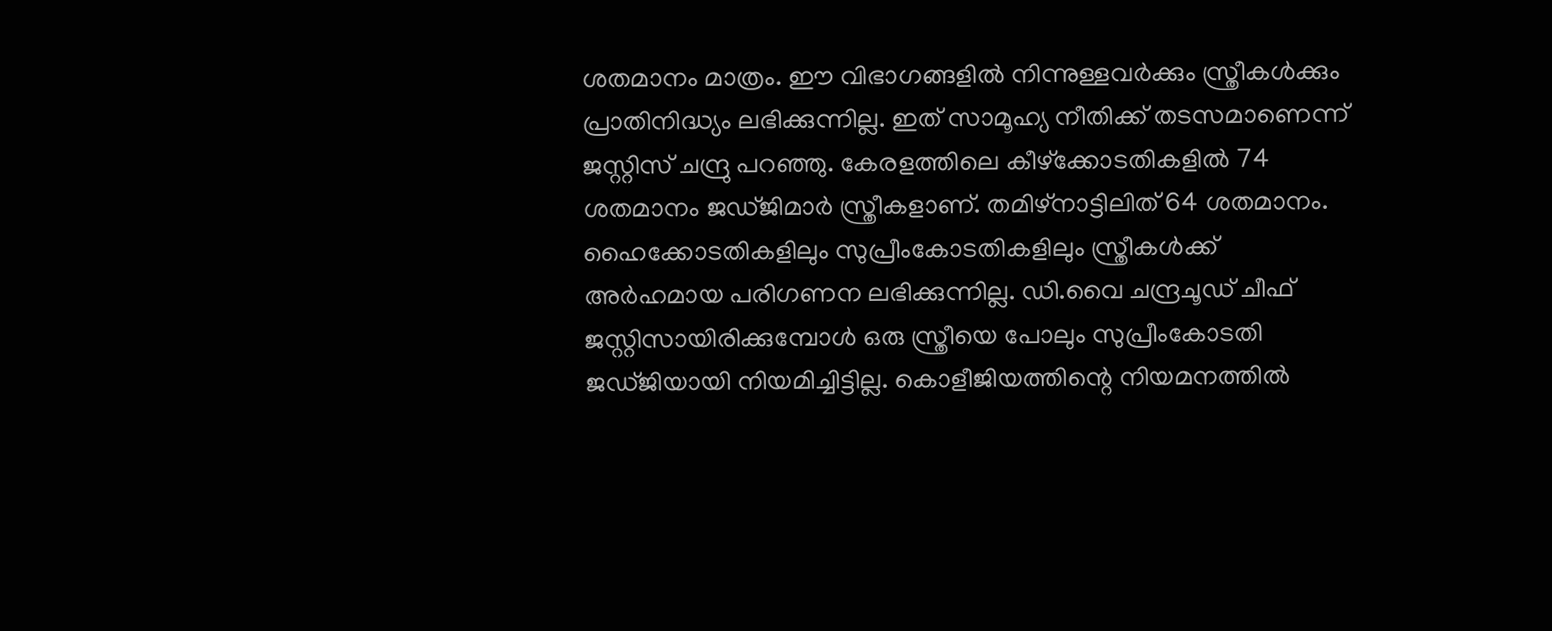ശതമാനം മാത്രം. ഈ വിഭാഗങ്ങളിൽ നിന്നുള്ളവർക്കും സ്ത്രീകൾക്കും പ്രാതിനിദ്ധ്യം ലഭിക്കുന്നില്ല. ഇത് സാമൂഹ്യ നീതിക്ക് തടസമാണെന്ന് ജസ്റ്റിസ് ചന്ദ്രു പറഞ്ഞു. കേരളത്തിലെ കീഴ്ക്കോടതികളിൽ 74 ശതമാനം ജഡ്ജിമാർ സ്ത്രീകളാണ്. തമിഴ്നാട്ടിലിത് 64 ശതമാനം. ഹൈക്കോടതികളിലും സുപ്രീംകോടതികളിലും സ്ത്രീകൾക്ക് അർഹമായ പരിഗണന ലഭിക്കുന്നില്ല. ഡി.വൈ ചന്ദ്രചൂഡ് ചീഫ് ജസ്റ്റിസായിരിക്കുമ്പോൾ ഒരു സ്ത്രീയെ പോലും സുപ്രീംകോടതി ജ‌ഡ്‌ജിയായി നിയമിച്ചിട്ടില്ല. കൊളീജിയത്തിന്റെ നിയമനത്തിൽ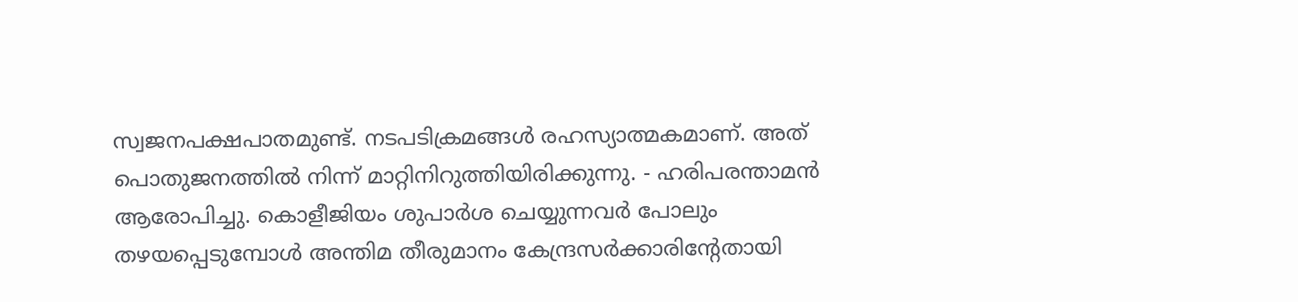സ്വജനപക്ഷപാതമുണ്ട്. നടപടിക്രമങ്ങൾ രഹസ്യാത്മകമാണ്. അത് പൊതുജനത്തിൽ നിന്ന് മാറ്റിനിറുത്തിയിരിക്കുന്നു. - ഹരിപരന്താമൻ ആരോപിച്ചു. കൊളീജിയം ശുപാർശ ചെയ്യുന്നവർ പോലും തഴയപ്പെടുമ്പോൾ അന്തിമ തീരുമാനം കേന്ദ്രസ‌ർക്കാരിന്റേതായി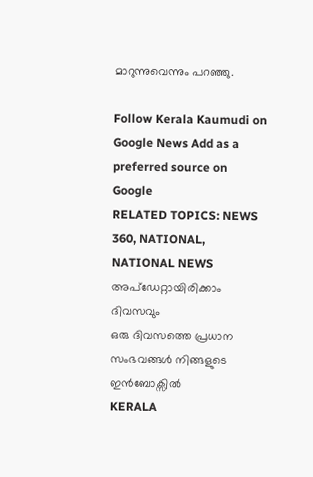മാറുന്നുവെന്നും പറഞ്ഞു.

Follow Kerala Kaumudi on Google News Add as a preferred source on Google
RELATED TOPICS: NEWS 360, NATIONAL, NATIONAL NEWS
അപ്ഡേറ്റായിരിക്കാം ദിവസവും
ഒരു ദിവസത്തെ പ്രധാന സംഭവങ്ങൾ നിങ്ങളുടെ ഇൻബോക്സിൽ
KERALA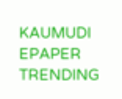KAUMUDI EPAPER
TRENDING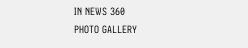IN NEWS 360
PHOTO GALLERY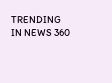TRENDING IN NEWS 360